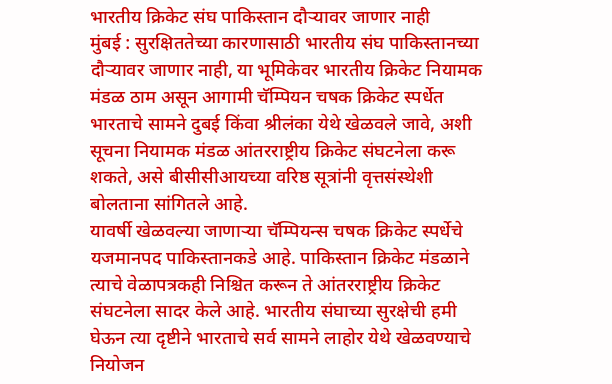भारतीय क्रिकेट संघ पाकिस्तान दौऱ्यावर जाणार नाही
मुंबई : सुरक्षिततेच्या कारणासाठी भारतीय संघ पाकिस्तानच्या दौऱ्यावर जाणार नाही, या भूमिकेवर भारतीय क्रिकेट नियामक मंडळ ठाम असून आगामी चॅम्पियन चषक क्रिकेट स्पर्धेत भारताचे सामने दुबई किंवा श्रीलंका येथे खेळवले जावे, अशी सूचना नियामक मंडळ आंतरराष्ट्रीय क्रिकेट संघटनेला करू शकते, असे बीसीसीआयच्या वरिष्ठ सूत्रांनी वृत्तसंस्थेशी बोलताना सांगितले आहे.
यावर्षी खेळवल्या जाणाऱ्या चॅम्पियन्स चषक क्रिकेट स्पर्धेचे यजमानपद पाकिस्तानकडे आहे. पाकिस्तान क्रिकेट मंडळाने त्याचे वेळापत्रकही निश्चित करून ते आंतरराष्ट्रीय क्रिकेट संघटनेला सादर केले आहे. भारतीय संघाच्या सुरक्षेची हमी घेऊन त्या दृष्टीने भारताचे सर्व सामने लाहोर येथे खेळवण्याचे नियोजन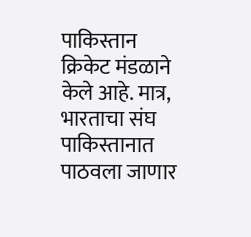पाकिस्तान क्रिकेट मंडळाने केले आहे. मात्र, भारताचा संघ पाकिस्तानात पाठवला जाणार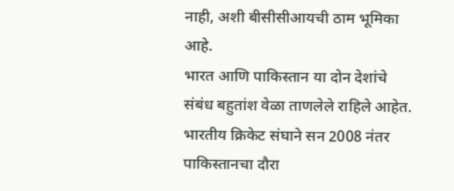नाही, अशी बीसीसीआयची ठाम भूमिका आहे.
भारत आणि पाकिस्तान या दोन देशांचे संबंध बहुतांश वेळा ताणलेले राहिले आहेत. भारतीय क्रिकेट संघाने सन 2008 नंतर पाकिस्तानचा दौरा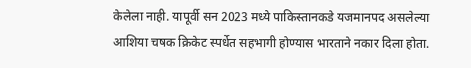केलेला नाही. यापूर्वी सन 2023 मध्ये पाकिस्तानकडे यजमानपद असलेल्या आशिया चषक क्रिकेट स्पर्धेत सहभागी होण्यास भारताने नकार दिला होता.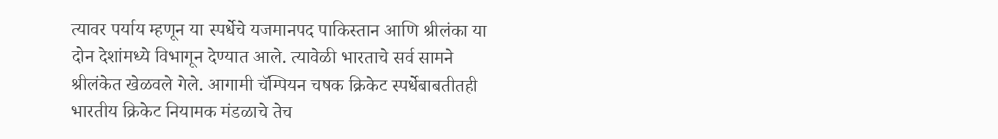त्यावर पर्याय म्हणून या स्पर्धेचे यजमानपद पाकिस्तान आणि श्रीलंका या दोन देशांमध्ये विभागून देण्यात आले. त्यावेळी भारताचे सर्व सामने श्रीलंकेत खेळवले गेले. आगामी चॅम्पियन चषक क्रिकेट स्पर्धेबाबतीतही भारतीय क्रिकेट नियामक मंडळाचे तेच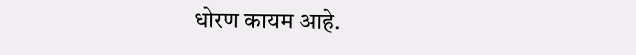धोरण कायम आहे.